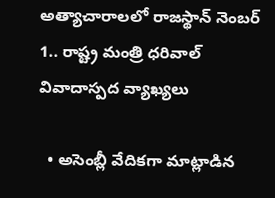అత్యాచారాలలో రాజస్థాన్ నెంబర్ 1.. రాష్ట్ర మంత్రి ధరివాల్ వివాదాస్పద వ్యాఖ్యలు

  • అసెంబ్లీ వేదికగా మాట్లాడిన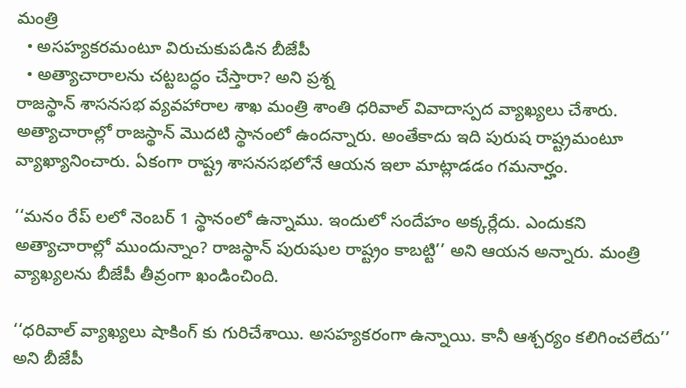మంత్రి
  • అసహ్యకరమంటూ విరుచుకుపడిన బీజేపీ
  • అత్యాచారాలను చట్టబద్ధం చేస్తారా? అని ప్రశ్న
రాజస్థాన్ శాసనసభ వ్యవహారాల శాఖ మంత్రి శాంతి ధరివాల్ వివాదాస్పద వ్యాఖ్యలు చేశారు. అత్యాచారాల్లో రాజస్థాన్ మొదటి స్థానంలో ఉందన్నారు. అంతేకాదు ఇది పురుష రాష్ట్రమంటూ వ్యాఖ్యానించారు. ఏకంగా రాష్ట్ర శాసనసభలోనే ఆయన ఇలా మాట్లాడడం గమనార్హం.

‘‘మనం రేప్ లలో నెంబర్ 1 స్థానంలో ఉన్నాము. ఇందులో సందేహం అక్కర్లేదు. ఎందుకని అత్యాచారాల్లో ముందున్నాం? రాజస్థాన్ పురుషుల రాష్ట్రం కాబట్టి’’ అని ఆయన అన్నారు. మంత్రి వ్యాఖ్యలను బీజేపీ తీవ్రంగా ఖండించింది.

‘‘ధరివాల్ వ్యాఖ్యలు షాకింగ్ కు గురిచేశాయి. అసహ్యకరంగా ఉన్నాయి. కానీ ఆశ్చర్యం కలిగించలేదు’’ అని బీజేపీ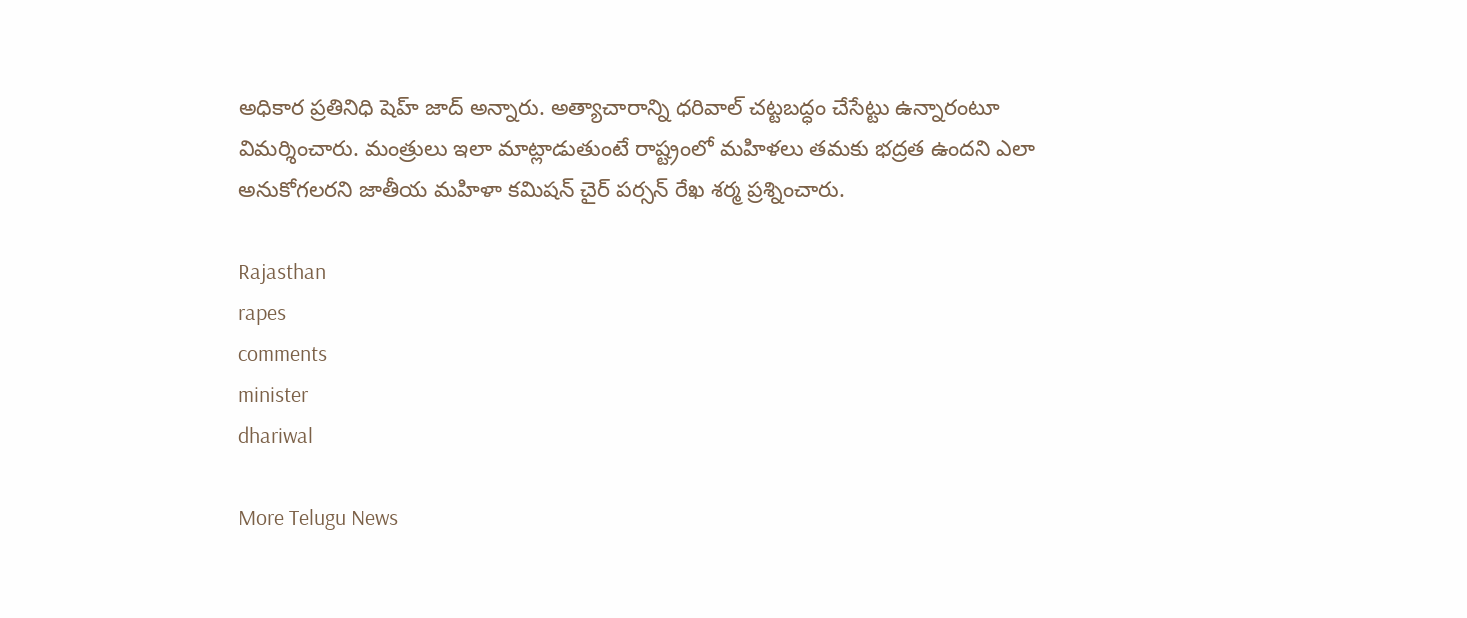అధికార ప్రతినిధి షెహ్ జాద్ అన్నారు. అత్యాచారాన్ని ధరివాల్ చట్టబద్ధం చేసేట్టు ఉన్నారంటూ విమర్శించారు. మంత్రులు ఇలా మాట్లాడుతుంటే రాష్ట్రంలో మహిళలు తమకు భద్రత ఉందని ఎలా అనుకోగలరని జాతీయ మహిళా కమిషన్ చైర్ పర్సన్ రేఖ శర్మ ప్రశ్నించారు.

Rajasthan
rapes
comments
minister
dhariwal

More Telugu News